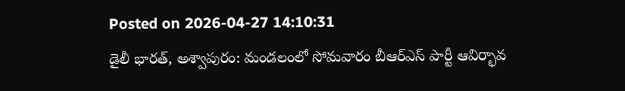Posted on 2026-04-27 14:10:31
డైలీ భారత్, అశ్వాపురం: మండలంలో సోమవారం బీఆర్ఎస్ పార్టీ ఆవిర్భావ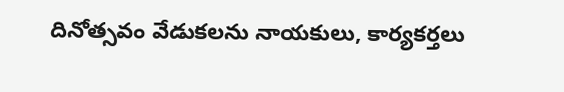దినోత్సవం వేడుకలను నాయకులు, కార్యకర్తలు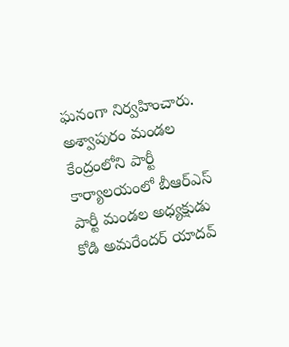ఘనంగా నిర్వహించారు. అశ్వాపురం మండల కేంద్రంలోని పార్టీ కార్యాలయంలో బీఆర్ఎస్ పార్టీ మండల అధ్యక్షుడు కోడి అమరేందర్ యాదవ్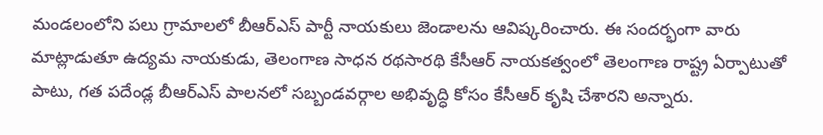మండలంలోని పలు గ్రామాలలో బీఆర్ఎస్ పార్టీ నాయకులు జెండాలను ఆవిష్కరించారు. ఈ సందర్భంగా వారు మాట్లాడుతూ ఉద్యమ నాయకుడు, తెలంగాణ సాధన రథసారథి కేసీఆర్ నాయకత్వంలో తెలంగాణ రాష్ట్ర ఏర్పాటుతో పాటు, గత పదేండ్ల బీఆర్ఎస్ పాలనలో సబ్బండవర్గాల అభివృద్ధి కోసం కేసీఆర్ కృషి చేశారని అన్నారు.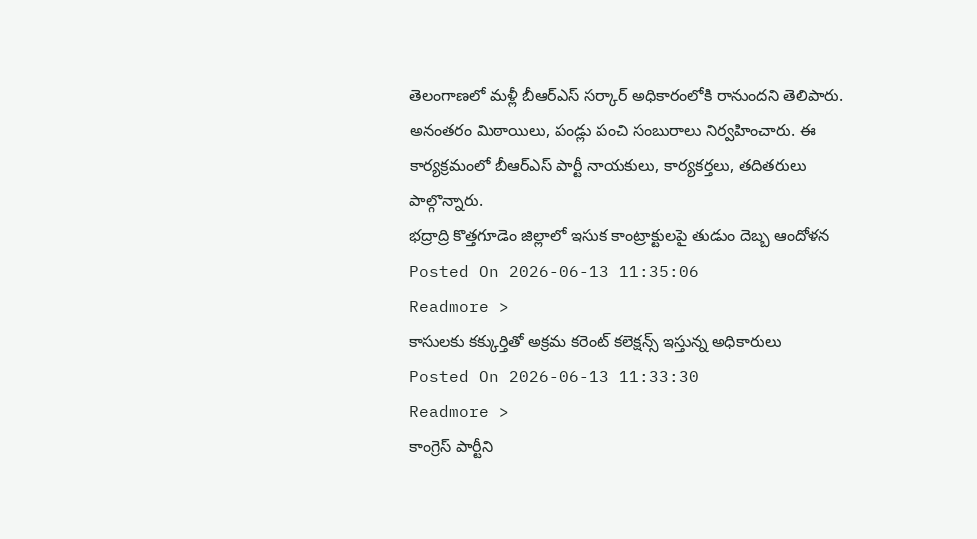తెలంగాణలో మళ్లీ బీఆర్ఎస్ సర్కార్ అధికారంలోకి రానుందని తెలిపారు. అనంతరం మిఠాయిలు, పండ్లు పంచి సంబురాలు నిర్వహించారు. ఈ కార్యక్రమంలో బీఆర్ఎస్ పార్టీ నాయకులు, కార్యకర్తలు, తదితరులు పాల్గొన్నారు.
భద్రాద్రి కొత్తగూడెం జిల్లాలో ఇసుక కాంట్రాక్టులపై తుడుం దెబ్బ ఆందోళన
Posted On 2026-06-13 11:35:06
Readmore >
కాసులకు కక్కుర్తితో అక్రమ కరెంట్ కలెక్షన్స్ ఇస్తున్న అధికారులు
Posted On 2026-06-13 11:33:30
Readmore >
కాంగ్రెస్ పార్టీని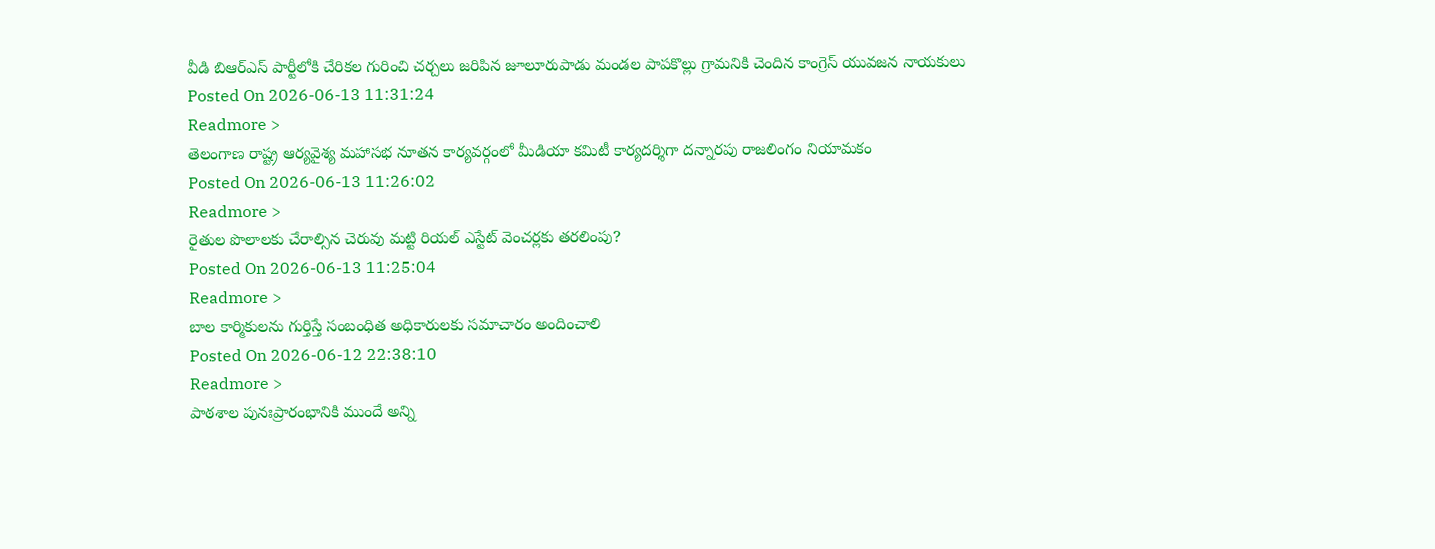వీడి బిఆర్ఎస్ పార్టీలోకి చేరికల గురించి చర్చలు జరిపిన జూలూరుపాడు మండల పాపకొల్లు గ్రామనికి చెందిన కాంగ్రెస్ యువజన నాయకులు
Posted On 2026-06-13 11:31:24
Readmore >
తెలంగాణ రాష్ట్ర ఆర్యవైశ్య మహాసభ నూతన కార్యవర్గంలో మీడియా కమిటీ కార్యదర్శిగా దన్నారపు రాజలింగం నియామకం
Posted On 2026-06-13 11:26:02
Readmore >
రైతుల పొలాలకు చేరాల్సిన చెరువు మట్టి రియల్ ఎస్టేట్ వెంచర్లకు తరలింపు?
Posted On 2026-06-13 11:25:04
Readmore >
బాల కార్మికులను గుర్తిస్తే సంబంధిత అధికారులకు సమాచారం అందించాలి
Posted On 2026-06-12 22:38:10
Readmore >
పాఠశాల పునఃప్రారంభానికి ముందే అన్ని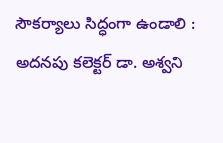సౌకర్యాలు సిద్ధంగా ఉండాలి : అదనపు కలెక్టర్ డా. అశ్వని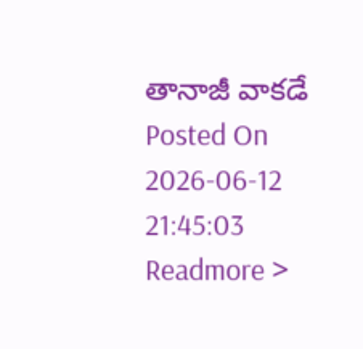తానాజీ వాకడే
Posted On 2026-06-12 21:45:03
Readmore >